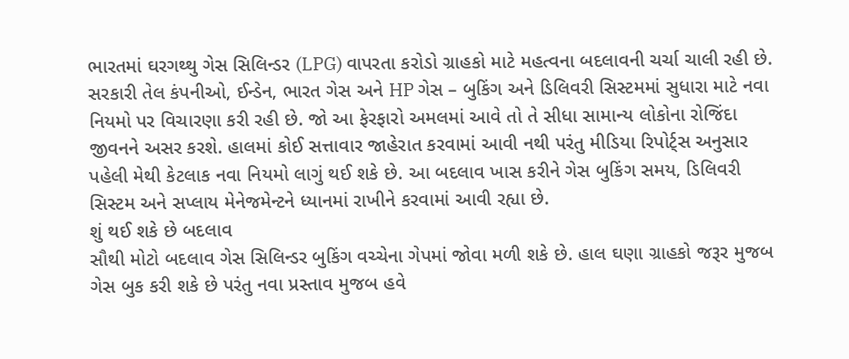ભારતમાં ઘરગથ્થુ ગેસ સિલિન્ડર (LPG) વાપરતા કરોડો ગ્રાહકો માટે મહત્વના બદલાવની ચર્ચા ચાલી રહી છે. સરકારી તેલ કંપનીઓ, ઈન્ડેન, ભારત ગેસ અને HP ગેસ – બુકિંગ અને ડિલિવરી સિસ્ટમમાં સુધારા માટે નવા નિયમો પર વિચારણા કરી રહી છે. જો આ ફેરફારો અમલમાં આવે તો તે સીધા સામાન્ય લોકોના રોજિંદા જીવનને અસર કરશે. હાલમાં કોઈ સત્તાવાર જાહેરાત કરવામાં આવી નથી પરંતુ મીડિયા રિપોર્ટ્સ અનુસાર પહેલી મેથી કેટલાક નવા નિયમો લાગું થઈ શકે છે. આ બદલાવ ખાસ કરીને ગેસ બુકિંગ સમય, ડિલિવરી સિસ્ટમ અને સપ્લાય મેનેજમેન્ટને ધ્યાનમાં રાખીને કરવામાં આવી રહ્યા છે.
શું થઈ શકે છે બદલાવ
સૌથી મોટો બદલાવ ગેસ સિલિન્ડર બુકિંગ વચ્ચેના ગેપમાં જોવા મળી શકે છે. હાલ ઘણા ગ્રાહકો જરૂર મુજબ ગેસ બુક કરી શકે છે પરંતુ નવા પ્રસ્તાવ મુજબ હવે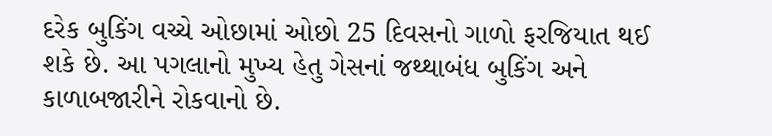દરેક બુકિંગ વચ્ચે ઓછામાં ઓછો 25 દિવસનો ગાળો ફરજિયાત થઈ શકે છે. આ પગલાનો મુખ્ય હેતુ ગેસનાં જથ્થાબંધ બુકિંગ અને કાળાબજારીને રોકવાનો છે.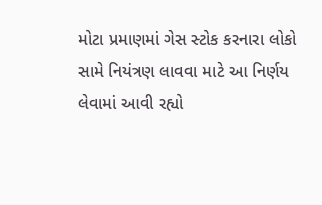મોટા પ્રમાણમાં ગેસ સ્ટોક કરનારા લોકો સામે નિયંત્રણ લાવવા માટે આ નિર્ણય લેવામાં આવી રહ્યો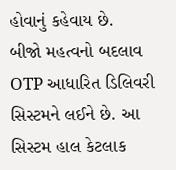હોવાનું કહેવાય છે.
બીજો મહત્વનો બદલાવ OTP આધારિત ડિલિવરી સિસ્ટમને લઈને છે. આ સિસ્ટમ હાલ કેટલાક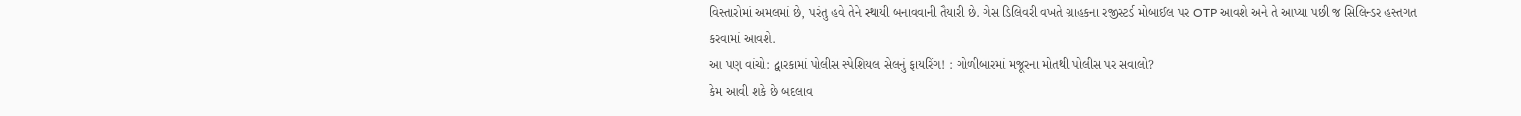વિસ્તારોમાં અમલમાં છે, પરંતુ હવે તેને સ્થાયી બનાવવાની તૈયારી છે. ગેસ ડિલિવરી વખતે ગ્રાહકના રજીસ્ટર્ડ મોબાઈલ પર OTP આવશે અને તે આપ્યા પછી જ સિલિન્ડર હસ્તગત કરવામાં આવશે.
આ પણ વાંચો: દ્વારકામાં પોલીસ સ્પેશિયલ સેલનું ફાયરિંગ! : ગોળીબારમાં મજૂરના મોતથી પોલીસ પર સવાલો?
કેમ આવી શકે છે બદલાવ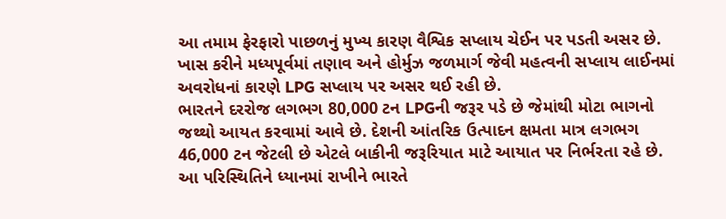આ તમામ ફેરફારો પાછળનું મુખ્ય કારણ વૈશ્વિક સપ્લાય ચેઈન પર પડતી અસર છે. ખાસ કરીને મધ્યપૂર્વમાં તણાવ અને હોર્મુઝ જળમાર્ગ જેવી મહત્વની સપ્લાય લાઈનમાં અવરોધનાં કારણે LPG સપ્લાય પર અસર થઈ રહી છે.
ભારતને દરરોજ લગભગ 80,000 ટન LPGની જરૂર પડે છે જેમાંથી મોટા ભાગનો જથ્થો આયત કરવામાં આવે છે. દેશની આંતરિક ઉત્પાદન ક્ષમતા માત્ર લગભગ 46,000 ટન જેટલી છે એટલે બાકીની જરૂરિયાત માટે આયાત પર નિર્ભરતા રહે છે.
આ પરિસ્થિતિને ધ્યાનમાં રાખીને ભારતે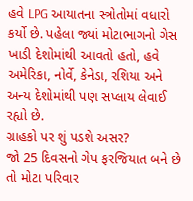હવે LPG આયાતના સ્ત્રોતોમાં વધારો કર્યો છે. પહેલા જ્યાં મોટાભાગનો ગેસ ખાડી દેશોમાંથી આવતો હતો, હવે અમેરિકા, નોર્વે, કેનેડા, રશિયા અને અન્ય દેશોમાંથી પણ સપ્લાય લેવાઈ રહ્યો છે.
ગ્રાહકો પર શું પડશે અસર?
જો 25 દિવસનો ગેપ ફરજિયાત બને છે તો મોટા પરિવાર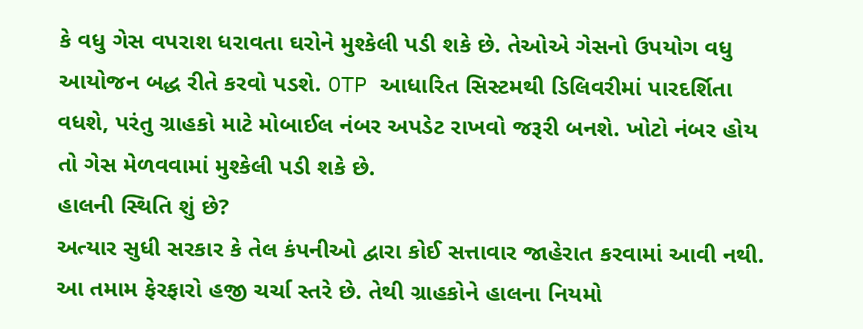કે વધુ ગેસ વપરાશ ધરાવતા ઘરોને મુશ્કેલી પડી શકે છે. તેઓએ ગેસનો ઉપયોગ વધુ આયોજન બદ્ધ રીતે કરવો પડશે. OTP આધારિત સિસ્ટમથી ડિલિવરીમાં પારદર્શિતા વધશે, પરંતુ ગ્રાહકો માટે મોબાઈલ નંબર અપડેટ રાખવો જરૂરી બનશે. ખોટો નંબર હોય તો ગેસ મેળવવામાં મુશ્કેલી પડી શકે છે.
હાલની સ્થિતિ શું છે?
અત્યાર સુધી સરકાર કે તેલ કંપનીઓ દ્વારા કોઈ સત્તાવાર જાહેરાત કરવામાં આવી નથી. આ તમામ ફેરફારો હજી ચર્ચા સ્તરે છે. તેથી ગ્રાહકોને હાલના નિયમો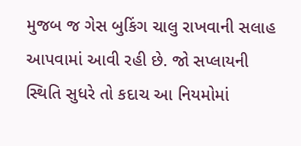મુજબ જ ગેસ બુકિંગ ચાલુ રાખવાની સલાહ આપવામાં આવી રહી છે. જો સપ્લાયની સ્થિતિ સુધરે તો કદાચ આ નિયમોમાં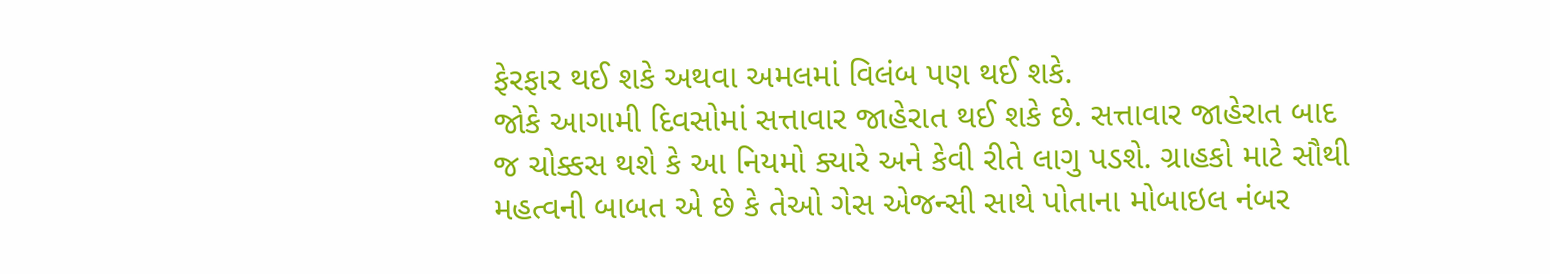ફેરફાર થઈ શકે અથવા અમલમાં વિલંબ પણ થઈ શકે.
જોકે આગામી દિવસોમાં સત્તાવાર જાહેરાત થઈ શકે છે. સત્તાવાર જાહેરાત બાદ જ ચોક્કસ થશે કે આ નિયમો ક્યારે અને કેવી રીતે લાગુ પડશે. ગ્રાહકો માટે સૌથી મહત્વની બાબત એ છે કે તેઓ ગેસ એજન્સી સાથે પોતાના મોબાઇલ નંબર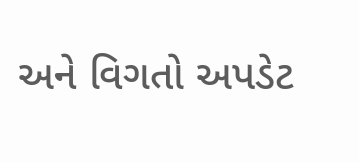અને વિગતો અપડેટ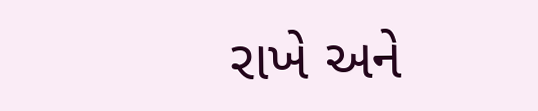રાખે અને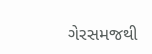ગેરસમજથી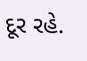દૂર રહે.